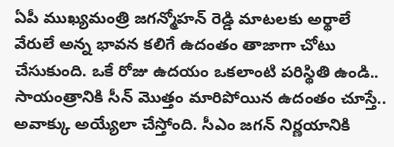ఏపీ ముఖ్యమంత్రి జగన్మోహన్ రెడ్డి మాటలకు అర్థాలే వేరులే అన్న భావన కలిగే ఉదంతం తాజాగా చోటు చేసుకుంది. ఒకే రోజు ఉదయం ఒకలాంటి పరిస్థితి ఉండి.. సాయంత్రానికి సీన్ మొత్తం మారిపోయిన ఉదంతం చూస్తే.. అవాక్కు అయ్యేలా చేస్తోంది. సీఎం జగన్ నిర్ణయానికి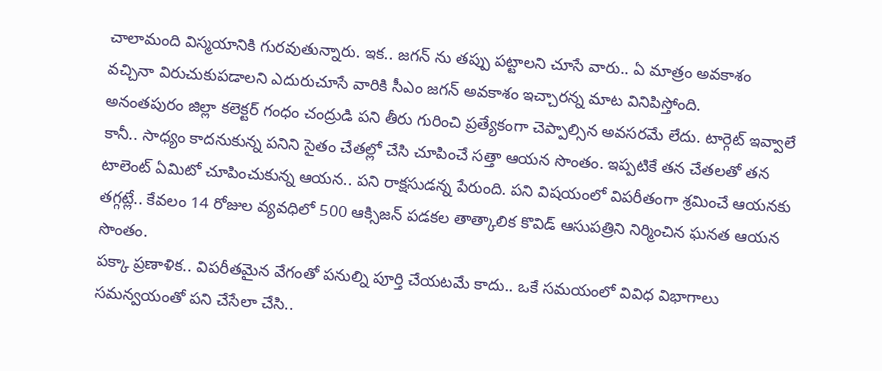చాలామంది విస్మయానికి గురవుతున్నారు. ఇక.. జగన్ ను తప్పు పట్టాలని చూసే వారు.. ఏ మాత్రం అవకాశం వచ్చినా విరుచుకుపడాలని ఎదురుచూసే వారికి సీఎం జగన్ అవకాశం ఇచ్చారన్న మాట వినిపిస్తోంది.
అనంతపురం జిల్లా కలెక్టర్ గంధం చంద్రుడి పని తీరు గురించి ప్రత్యేకంగా చెప్పాల్సిన అవసరమే లేదు. టార్గెట్ ఇవ్వాలే కానీ.. సాధ్యం కాదనుకున్న పనిని సైతం చేతల్లో చేసి చూపించే సత్తా ఆయన సొంతం. ఇప్పటికే తన చేతలతో తన టాలెంట్ ఏమిటో చూపించుకున్న ఆయన.. పని రాక్షసుడన్న పేరుంది. పని విషయంలో విపరీతంగా శ్రమించే ఆయనకు తగ్గట్లే.. కేవలం 14 రోజుల వ్యవధిలో 500 ఆక్సిజన్ పడకల తాత్కాలిక కొవిడ్ ఆసుపత్రిని నిర్మించిన ఘనత ఆయన సొంతం.
పక్కా ప్రణాళిక.. విపరీతమైన వేగంతో పనుల్ని పూర్తి చేయటమే కాదు.. ఒకే సమయంలో వివిధ విభాగాలు సమన్వయంతో పని చేసేలా చేసి..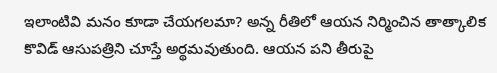ఇలాంటివి మనం కూడా చేయగలమా? అన్న రీతిలో ఆయన నిర్మించిన తాత్కాలిక కొవిడ్ ఆసుపత్రిని చూస్తే అర్థమవుతుంది. ఆయన పని తీరుపై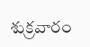శుక్రవారం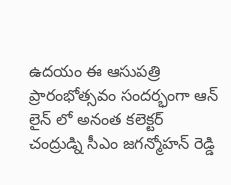ఉదయం ఈ ఆసుపత్రి ప్రారంభోత్సవం సందర్భంగా ఆన్ లైన్ లో అనంత కలెక్టర్ చంద్రుడ్ని సీఎం జగన్మోహన్ రెడ్డి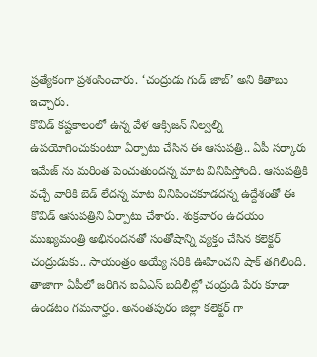ప్రత్యేకంగా ప్రశంసించారు. ‘చంద్రుడు గుడ్ జాబ్’ అని కితాబు ఇచ్చారు.
కొవిడ్ కష్టకాలంలో ఉన్న వేళ ఆక్సిజన్ నిల్వల్ని ఉపయోగించుకుంటూ ఏర్పాటు చేసిన ఈ ఆసుపత్రి.. ఏపీ సర్కారు ఇమేజ్ ను మరింత పెంచుతుందన్న మాట వినిపిస్తోంది. ఆసుపత్రికి వచ్చే వారికి బెడ్ లేదన్న మాట వినిపించకూడదన్న ఉద్దేశంతో ఈ కొవిడ్ ఆసుపత్రిని ఏర్పాటు చేశారు. శుక్రవారం ఉదయం ముఖ్యమంత్రి అభినందనతో సంతోషాన్ని వ్యక్తం చేసిన కలెక్టర్ చంద్రుడుకు.. సాయంత్రం అయ్యే సరికి ఊహించని షాక్ తగిలింది.
తాజాగా ఏపీలో జరిగిన ఐఏఎస్ బదిలీల్లో చంద్రుడి పేరు కూడా ఉండటం గమనార్హం. అనంతపురం జిల్లా కలెక్టర్ గా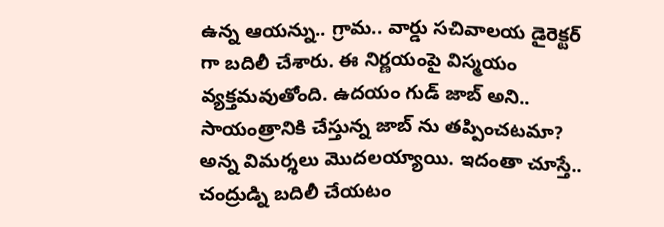ఉన్న ఆయన్ను.. గ్రామ.. వార్డు సచివాలయ డైరెక్టర్ గా బదిలీ చేశారు. ఈ నిర్ణయంపై విస్మయం వ్యక్తమవుతోంది. ఉదయం గుడ్ జాబ్ అని.. సాయంత్రానికి చేస్తున్న జాబ్ ను తప్పించటమా? అన్న విమర్శలు మొదలయ్యాయి. ఇదంతా చూస్తే.. చంద్రుడ్ని బదిలీ చేయటం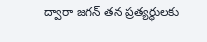ద్వారా జగన్ తన ప్రత్యర్థులకు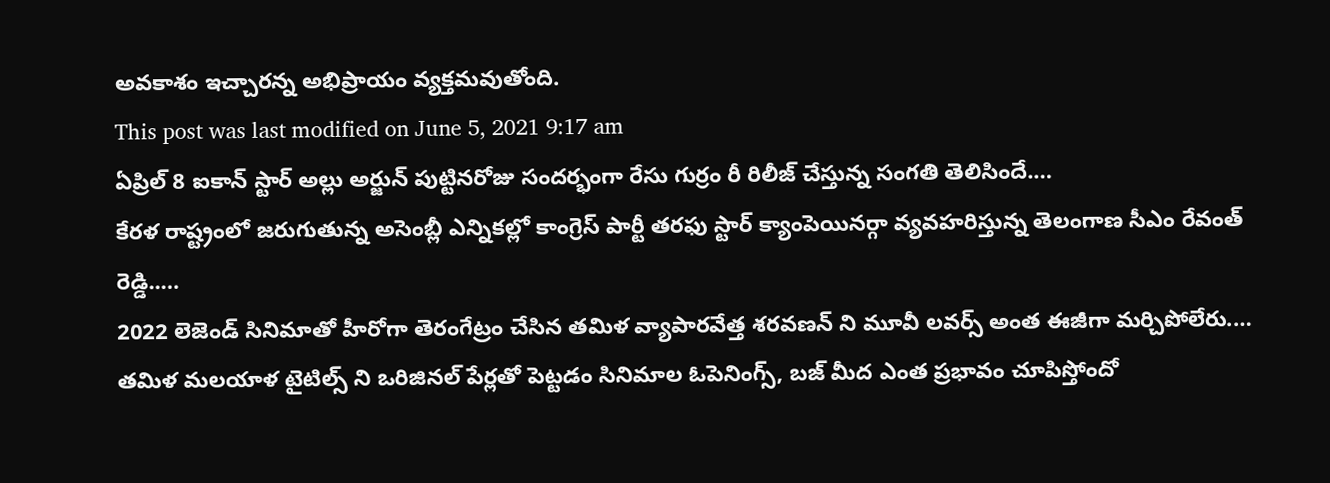అవకాశం ఇచ్చారన్న అభిప్రాయం వ్యక్తమవుతోంది.
This post was last modified on June 5, 2021 9:17 am
ఏప్రిల్ 8 ఐకాన్ స్టార్ అల్లు అర్జున్ పుట్టినరోజు సందర్భంగా రేసు గుర్రం రీ రిలీజ్ చేస్తున్న సంగతి తెలిసిందే.…
కేరళ రాష్ట్రంలో జరుగుతున్న అసెంబ్లీ ఎన్నికల్లో కాంగ్రెస్ పార్టీ తరఫు స్టార్ క్యాంపెయినర్గా వ్యవహరిస్తున్న తెలంగాణ సీఎం రేవంత్ రెడ్డి..…
2022 లెజెండ్ సినిమాతో హీరోగా తెరంగేట్రం చేసిన తమిళ వ్యాపారవేత్త శరవణన్ ని మూవీ లవర్స్ అంత ఈజీగా మర్చిపోలేరు.…
తమిళ మలయాళ టైటిల్స్ ని ఒరిజినల్ పేర్లతో పెట్టడం సినిమాల ఓపెనింగ్స్, బజ్ మీద ఎంత ప్రభావం చూపిస్తోందో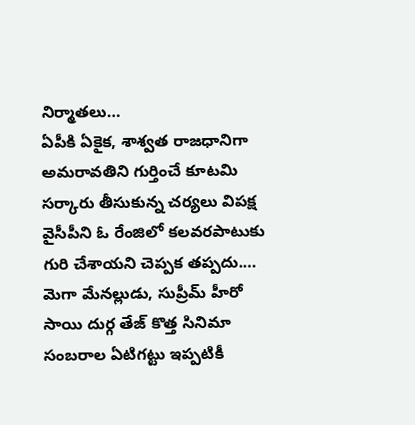నిర్మాతలు…
ఏపీకి ఏకైక, శాశ్వత రాజధానిగా అమరావతిని గుర్తించే కూటమి సర్కారు తీసుకున్న చర్యలు విపక్ష వైసీపీని ఓ రేంజిలో కలవరపాటుకు గురి చేశాయని చెప్పక తప్పదు.…
మెగా మేనల్లుడు, సుప్రీమ్ హీరో సాయి దుర్గ తేజ్ కొత్త సినిమా సంబరాల ఏటిగట్టు ఇప్పటికీ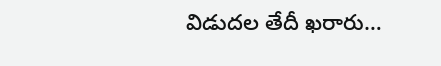విడుదల తేదీ ఖరారు…